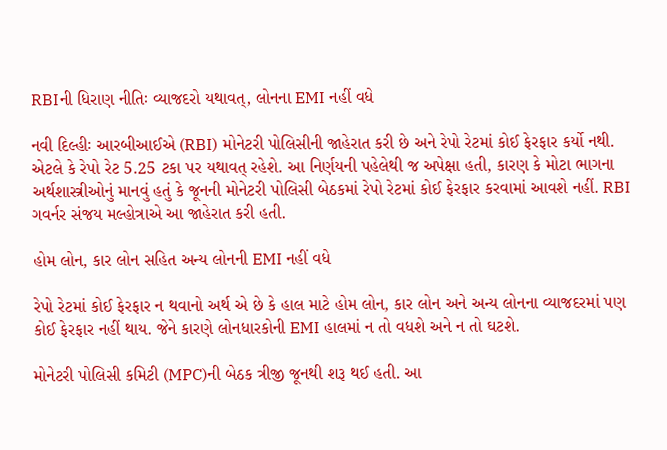RBIની ધિરાણ નીતિઃ વ્યાજદરો યથાવત્, લોનના EMI નહીં વધે

નવી દિલ્હીઃ આરબીઆઈએ (RBI) મોનેટરી પોલિસીની જાહેરાત કરી છે અને રેપો રેટમાં કોઈ ફેરફાર કર્યો નથી. એટલે કે રેપો રેટ 5.25 ટકા પર યથાવત્ રહેશે. આ નિર્ણયની પહેલેથી જ અપેક્ષા હતી, કારણ કે મોટા ભાગના અર્થશાસ્ત્રીઓનું માનવું હતું કે જૂનની મોનેટરી પોલિસી બેઠકમાં રેપો રેટમાં કોઈ ફેરફાર કરવામાં આવશે નહીં. RBI ગવર્નર સંજય મલ્હોત્રાએ આ જાહેરાત કરી હતી.

હોમ લોન, કાર લોન સહિત અન્ય લોનની EMI નહીં વધે

રેપો રેટમાં કોઈ ફેરફાર ન થવાનો અર્થ એ છે કે હાલ માટે હોમ લોન, કાર લોન અને અન્ય લોનના વ્યાજદરમાં પણ કોઈ ફેરફાર નહીં થાય. જેને કારણે લોનધારકોની EMI હાલમાં ન તો વધશે અને ન તો ઘટશે.

મોનેટરી પોલિસી કમિટી (MPC)ની બેઠક ત્રીજી જૂનથી શરૂ થઈ હતી. આ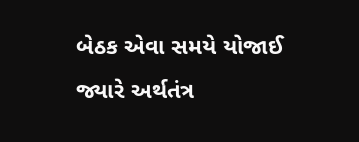બેઠક એવા સમયે યોજાઈ જ્યારે અર્થતંત્ર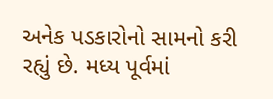અનેક પડકારોનો સામનો કરી રહ્યું છે. મધ્ય પૂર્વમાં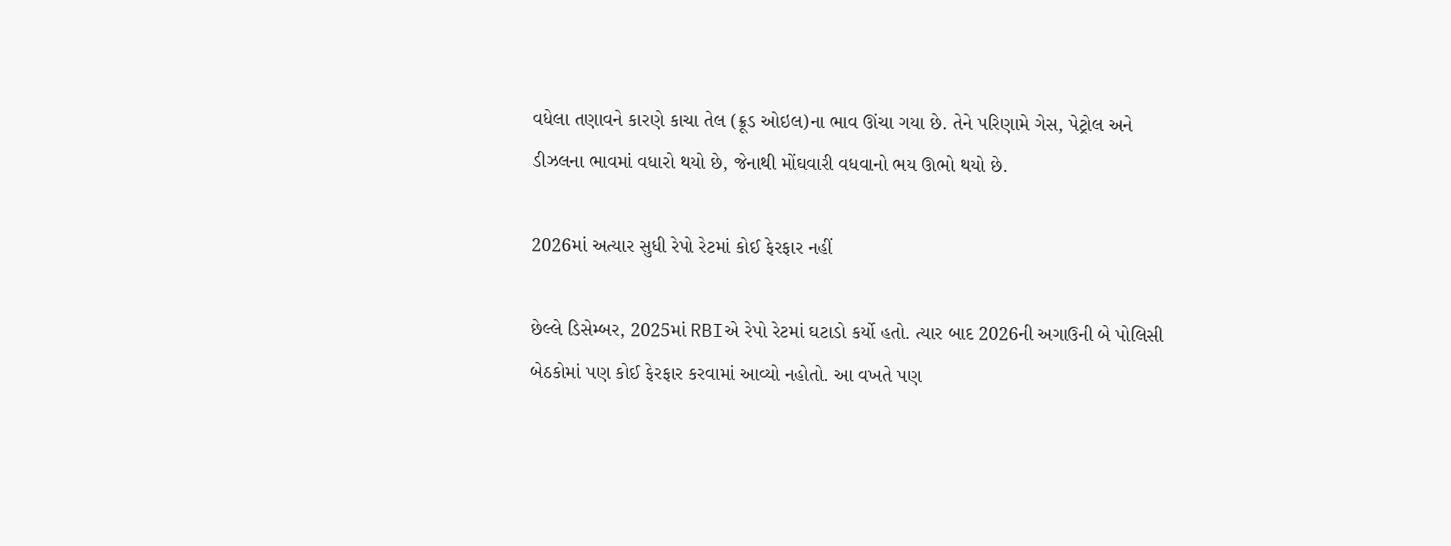વધેલા તણાવને કારણે કાચા તેલ (ક્રૂડ ઓઇલ)ના ભાવ ઊંચા ગયા છે. તેને પરિણામે ગેસ, પેટ્રોલ અને ડીઝલના ભાવમાં વધારો થયો છે, જેનાથી મોંઘવારી વધવાનો ભય ઊભો થયો છે.

2026માં અત્યાર સુધી રેપો રેટમાં કોઈ ફેરફાર નહીં

છેલ્લે ડિસેમ્બર, 2025માં RBIએ રેપો રેટમાં ઘટાડો કર્યો હતો. ત્યાર બાદ 2026ની અગાઉની બે પોલિસી બેઠકોમાં પણ કોઈ ફેરફાર કરવામાં આવ્યો નહોતો. આ વખતે પણ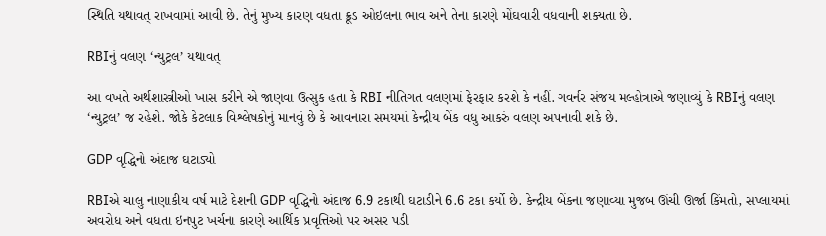સ્થિતિ યથાવત્ રાખવામાં આવી છે. તેનું મુખ્ય કારણ વધતા ક્રૂડ ઓઇલના ભાવ અને તેના કારણે મોંઘવારી વધવાની શક્યતા છે.

RBIનું વલણ ‘ન્યુટ્રલ’ યથાવત્

આ વખતે અર્થશાસ્ત્રીઓ ખાસ કરીને એ જાણવા ઉત્સુક હતા કે RBI નીતિગત વલણમાં ફેરફાર કરશે કે નહીં. ગવર્નર સંજય મલ્હોત્રાએ જણાવ્યું કે RBIનું વલણ ‘ન્યુટ્રલ’ જ રહેશે. જોકે કેટલાક વિશ્લેષકોનું માનવું છે કે આવનારા સમયમાં કેન્દ્રીય બેંક વધુ આકરું વલણ અપનાવી શકે છે.

GDP વૃદ્ધિનો અંદાજ ઘટાડ્યો

RBIએ ચાલુ નાણાકીય વર્ષ માટે દેશની GDP વૃદ્ધિનો અંદાજ 6.9 ટકાથી ઘટાડીને 6.6 ટકા કર્યો છે. કેન્દ્રીય બેંકના જણાવ્યા મુજબ ઊંચી ઊર્જા કિંમતો, સપ્લાયમાં અવરોધ અને વધતા ઇનપુટ ખર્ચના કારણે આર્થિક પ્રવૃત્તિઓ પર અસર પડી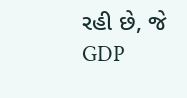રહી છે, જે GDP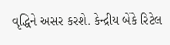વૃદ્ધિને અસર કરશે. કેન્દ્રીય બેંકે રિટેલ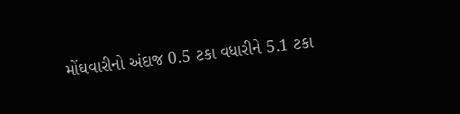મોંઘવારીનો અંદાજ 0.5 ટકા વધારીને 5.1 ટકા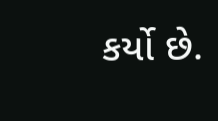કર્યો છે.